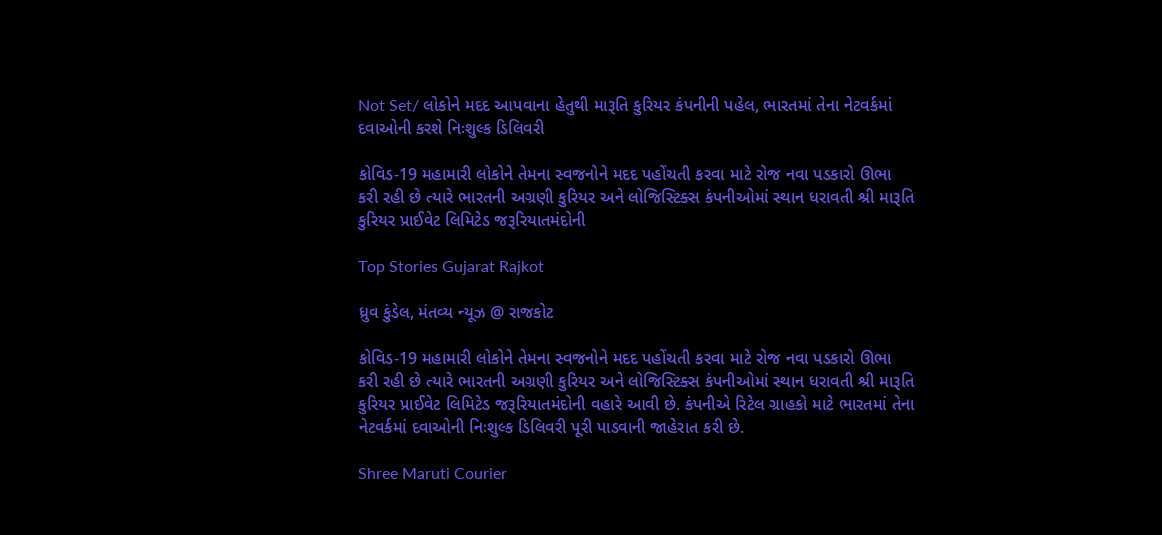Not Set/ લોકોને મદદ આપવાના હેતુથી મારૂતિ કુરિયર કંપનીની પહેલ, ભારતમાં તેના નેટવર્કમાં દવાઓની કરશે નિઃશુલ્ક ડિલિવરી

કોવિડ-19 મહામારી લોકોને તેમના સ્વજનોને મદદ પહોંચતી કરવા માટે રોજ નવા પડકારો ઊભા કરી રહી છે ત્યારે ભારતની અગ્રણી કુરિયર અને લોજિસ્ટિક્સ કંપનીઓમાં સ્થાન ધરાવતી શ્રી મારૂતિ કુરિયર પ્રાઈવેટ લિમિટેડ જરૂરિયાતમંદોની

Top Stories Gujarat Rajkot

ધ્રુવ કુંડેલ, મંતવ્ય ન્યૂઝ @ રાજકોટ

કોવિડ-19 મહામારી લોકોને તેમના સ્વજનોને મદદ પહોંચતી કરવા માટે રોજ નવા પડકારો ઊભા કરી રહી છે ત્યારે ભારતની અગ્રણી કુરિયર અને લોજિસ્ટિક્સ કંપનીઓમાં સ્થાન ધરાવતી શ્રી મારૂતિ કુરિયર પ્રાઈવેટ લિમિટેડ જરૂરિયાતમંદોની વહારે આવી છે. કંપનીએ રિટેલ ગ્રાહકો માટે ભારતમાં તેના નેટવર્કમાં દવાઓની નિઃશુલ્ક ડિલિવરી પૂરી પાડવાની જાહેરાત કરી છે.

Shree Maruti Courier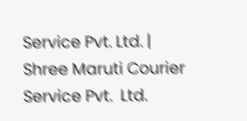Service Pvt. Ltd. | Shree Maruti Courier Service Pvt.  Ltd.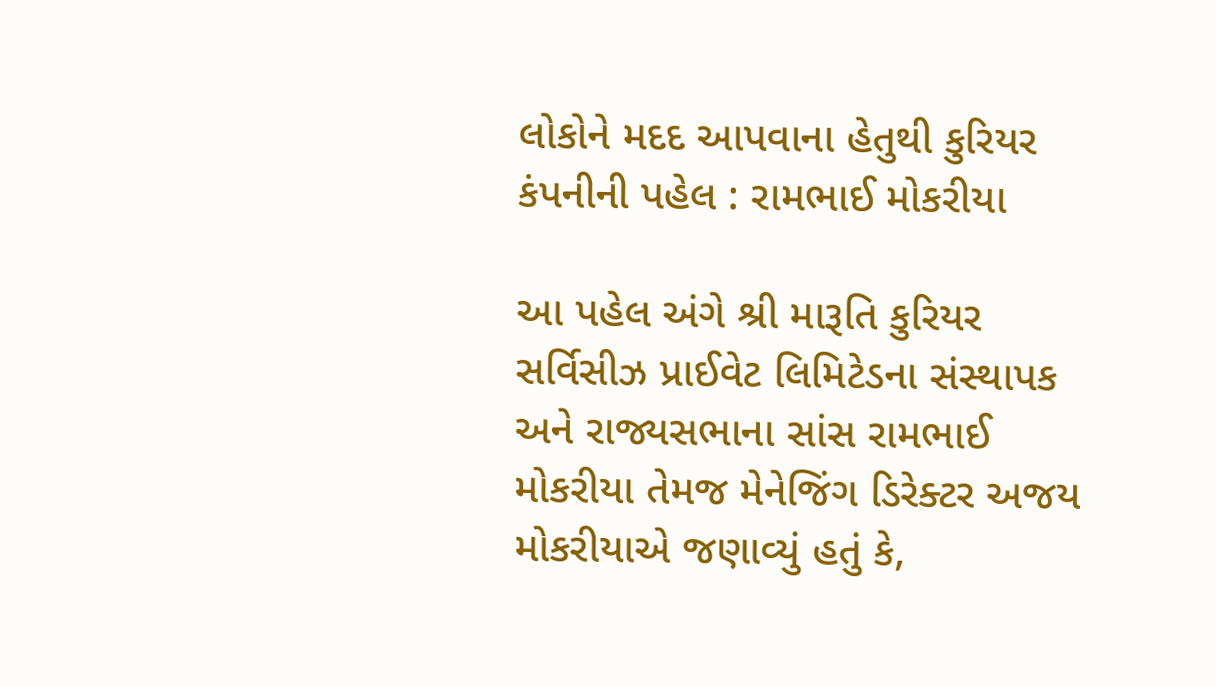લોકોને મદદ આપવાના હેતુથી કુરિયર કંપનીની પહેલ : રામભાઈ મોકરીયા

આ પહેલ અંગે શ્રી મારૂતિ કુરિયર સર્વિસીઝ પ્રાઈવેટ લિમિટેડના સંસ્થાપક અને રાજ્યસભાના સાંસ રામભાઈ મોકરીયા તેમજ મેનેજિંગ ડિરેક્ટર અજય મોકરીયાએ જણાવ્યું હતું કે,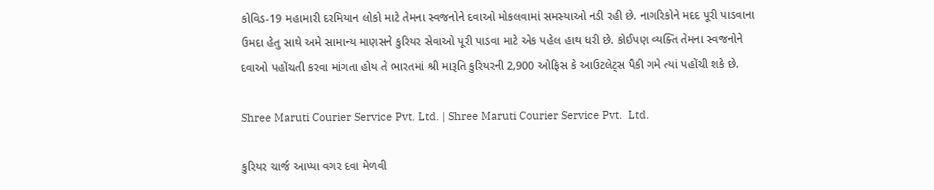કોવિડ-19 મહામારી દરમિયાન લોકો માટે તેમના સ્વજનોને દવાઓ મોકલવામાં સમસ્યાઓ નડી રહી છે. નાગરિકોને મદદ પૂરી પાડવાના ઉમદા હેતુ સાથે અમે સામાન્ય માણસને કુરિયર સેવાઓ પૂરી પાડવા માટે એક પહેલ હાથ ધરી છે. કોઈપણ વ્યક્તિ તેમના સ્વજનોને દવાઓ પહોંચતી કરવા માંગતા હોય તે ભારતમાં શ્રી મારૂતિ કુરિયરની 2,900 ઓફિસ કે આઉટલેટ્સ પૈકી ગમે ત્યાં પહોંચી શકે છે.

Shree Maruti Courier Service Pvt. Ltd. | Shree Maruti Courier Service Pvt.  Ltd.

કુરિયર ચાર્જ આપ્યા વગર દવા મેળવી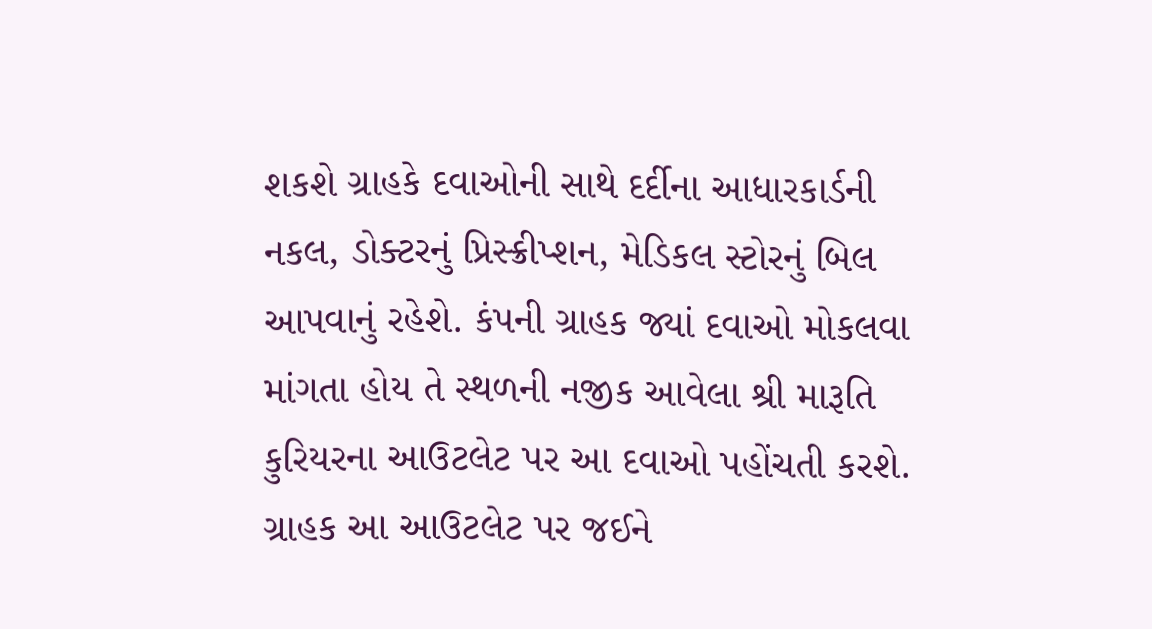શકશે ગ્રાહકે દવાઓની સાથે દર્દીના આધારકાર્ડની નકલ, ડોક્ટરનું પ્રિસ્ક્રીપ્શન, મેડિકલ સ્ટોરનું બિલ આપવાનું રહેશે. કંપની ગ્રાહક જ્યાં દવાઓ મોકલવા માંગતા હોય તે સ્થળની નજીક આવેલા શ્રી મારૂતિ કુરિયરના આઉટલેટ પર આ દવાઓ પહોંચતી કરશે. ગ્રાહક આ આઉટલેટ પર જઈને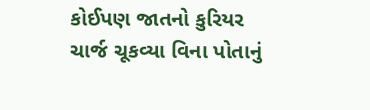કોઈપણ જાતનો કુરિયર ચાર્જ ચૂકવ્યા વિના પોતાનું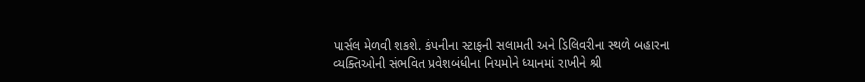પાર્સલ મેળવી શકશે. કંપનીના સ્ટાફની સલામતી અને ડિલિવરીના સ્થળે બહારના વ્યક્તિઓની સંભવિત પ્રવેશબંધીના નિયમોને ધ્યાનમાં રાખીને શ્રી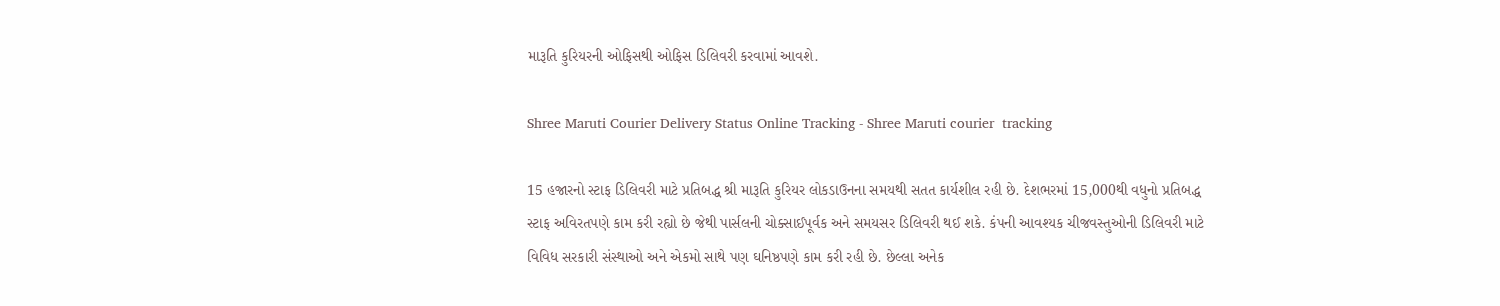મારૂતિ કુરિયરની ઓફિસથી ઓફિસ ડિલિવરી કરવામાં આવશે.

Shree Maruti Courier Delivery Status Online Tracking - Shree Maruti courier  tracking

15 હજારનો સ્ટાફ ડિલિવરી માટે પ્રતિબદ્ધ શ્રી મારૂતિ કુરિયર લોકડાઉનના સમયથી સતત કાર્યશીલ રહી છે. દેશભરમાં 15,000થી વધુનો પ્રતિબદ્ધ સ્ટાફ અવિરતપણે કામ કરી રહ્યો છે જેથી પાર્સલની ચોક્સાઈપૂર્વક અને સમયસર ડિલિવરી થઈ શકે. કંપની આવશ્યક ચીજવસ્તુઓની ડિલિવરી માટે વિવિધ સરકારી સંસ્થાઓ અને એકમો સાથે પણ ઘનિષ્ઠપણે કામ કરી રહી છે. છેલ્લા અનેક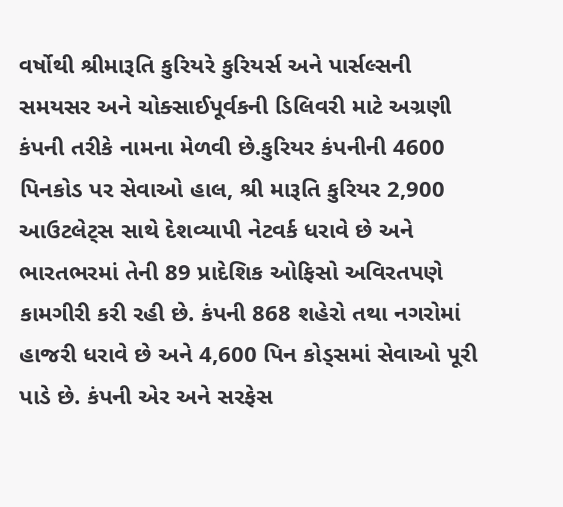વર્ષોથી શ્રીમારૂતિ કુરિયરે કુરિયર્સ અને પાર્સલ્સની સમયસર અને ચોક્સાઈપૂર્વકની ડિલિવરી માટે અગ્રણી કંપની તરીકે નામના મેળવી છે.કુરિયર કંપનીની 4600 પિનકોડ પર સેવાઓ હાલ, શ્રી મારૂતિ કુરિયર 2,900 આઉટલેટ્સ સાથે દેશવ્યાપી નેટવર્ક ધરાવે છે અને ભારતભરમાં તેની 89 પ્રાદેશિક ઓફિસો અવિરતપણે કામગીરી કરી રહી છે. કંપની 868 શહેરો તથા નગરોમાં હાજરી ધરાવે છે અને 4,600 પિન કોડ્સમાં સેવાઓ પૂરી પાડે છે. કંપની એર અને સરફેસ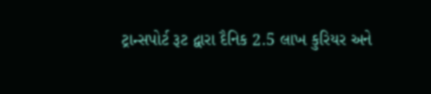ટ્રાન્સપોર્ટ રૂટ દ્વારા દૈનિક 2.5 લાખ કુરિયર અને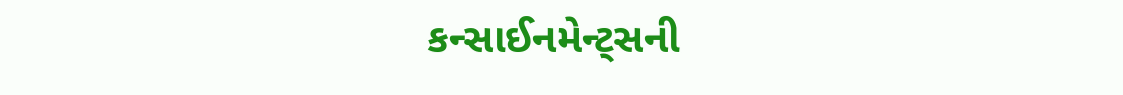કન્સાઈનમેન્ટ્સની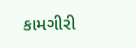કામગીરી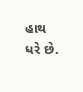હાથ ધરે છે.